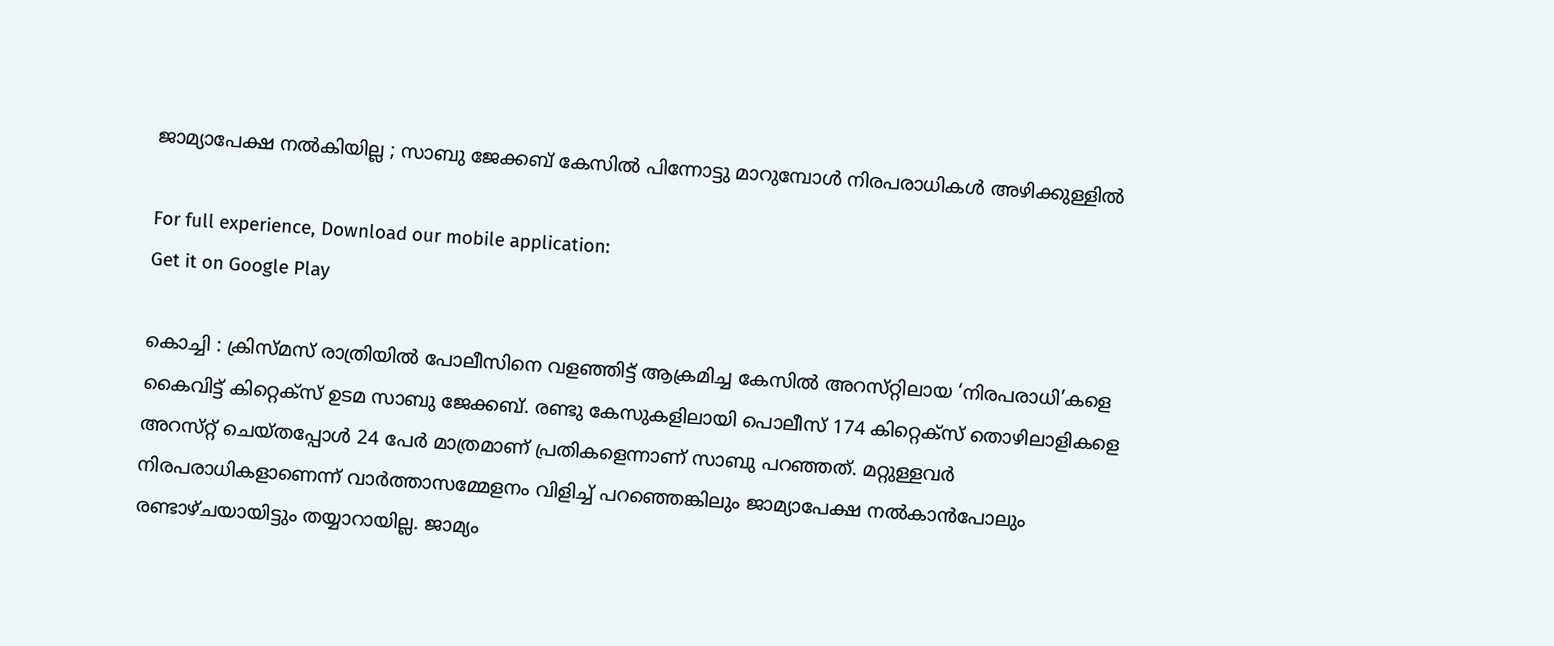ജാമ്യാപേക്ഷ നല്‍കിയില്ല ; സാബു ജേക്കബ് കേസില്‍ പിന്നോട്ടു മാറുമ്പോള്‍ നിരപരാധികള്‍ അഴിക്കുള്ളില്‍

For full experience, Download our mobile application:
Get it on Google Play

കൊച്ചി : ക്രിസ്‌മസ്‌ രാത്രിയില്‍ പോലീസിനെ വളഞ്ഞിട്ട്‌ ആക്രമിച്ച കേസില്‍ അറസ്‌റ്റിലായ ‘നിരപരാധി’കളെ കൈവിട്ട്‌ കിറ്റെക്‌സ്‌ ഉടമ സാബു ജേക്കബ്. രണ്ടു കേസുകളിലായി പൊലീസ്‌ 174 കിറ്റെക്‌സ്‌ തൊഴിലാളികളെ അറസ്‌റ്റ്‌ ചെയ്‌തപ്പോള്‍ 24 പേര്‍ മാത്രമാണ്‌ പ്രതികളെന്നാണ്‌ സാബു പറഞ്ഞത്‌. മറ്റുള്ളവര്‍ നിരപരാധികളാണെന്ന്‌ വാര്‍ത്താസമ്മേളനം വിളിച്ച്‌ പറഞ്ഞെങ്കിലും ജാമ്യാപേക്ഷ നല്‍കാന്‍പോലും രണ്ടാഴ്‌ചയായിട്ടും തയ്യാറായില്ല. ജാമ്യം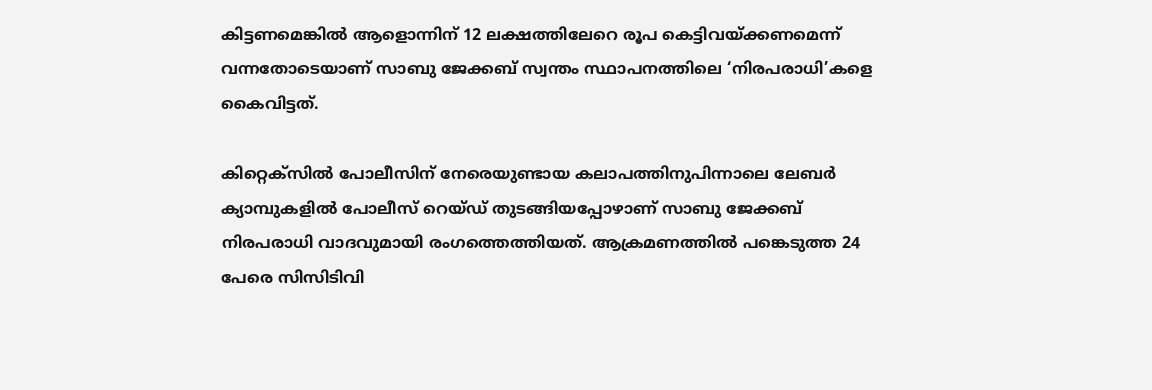കിട്ടണമെങ്കില്‍ ആളൊന്നിന്‌ 12 ലക്ഷത്തിലേറെ രൂപ കെട്ടിവയ്‌ക്കണമെന്ന്‌ വന്നതോടെയാണ്‌ സാബു ജേക്കബ്‌ സ്വന്തം സ്ഥാപനത്തിലെ ‘നിരപരാധി’കളെ കൈവിട്ടത്‌.

കിറ്റെക്‌സില്‍ പോലീസിന്‌ നേരെയുണ്ടായ കലാപത്തിനുപിന്നാലെ ലേബര്‍ ക്യാമ്പുകളില്‍ പോലീസ്‌ റെയ്‌ഡ്‌ തുടങ്ങിയപ്പോഴാണ്‌ സാബു ജേക്കബ് നിരപരാധി വാദവുമായി രംഗത്തെത്തിയത്‌. ആക്രമണത്തില്‍ പങ്കെടുത്ത 24 പേരെ സിസിടിവി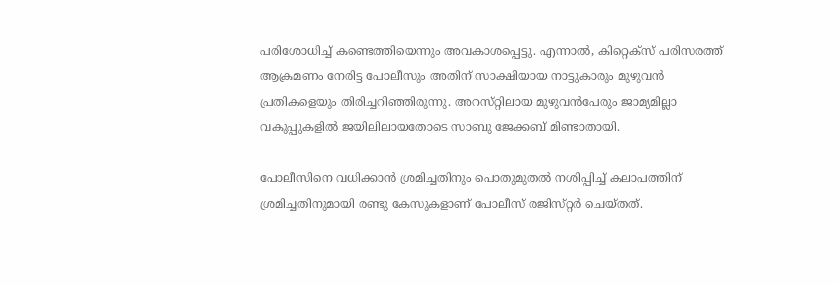പരിശോധിച്ച്‌ കണ്ടെത്തിയെന്നും അവകാശപ്പെട്ടു. എന്നാല്‍, കിറ്റെക്‌സ്‌ പരിസരത്ത്‌ ആക്രമണം നേരിട്ട പോലീസും അതിന്‌ സാക്ഷിയായ നാട്ടുകാരും മുഴുവന്‍ പ്രതികളെയും തിരിച്ചറിഞ്ഞിരുന്നു. അറസ്‌റ്റിലായ മുഴുവന്‍പേരും ജാമ്യമില്ലാ വകുപ്പുകളില്‍ ജയിലിലായതോടെ സാബു ജേക്കബ് മിണ്ടാതായി.

പോലീസിനെ വധിക്കാന്‍ ശ്രമിച്ചതിനും പൊതുമുതല്‍ നശിപ്പിച്ച്‌ കലാപത്തിന്‌ ശ്രമിച്ചതിനുമായി രണ്ടു കേസുകളാണ്‌ പോലീസ്‌ രജിസ്‌റ്റര്‍ ചെയ്‌തത്‌.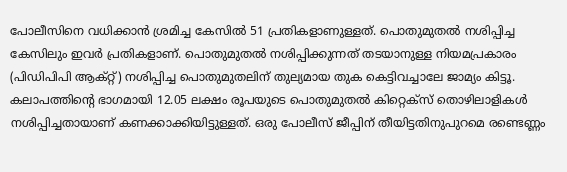പോലീസിനെ വധിക്കാന്‍ ശ്രമിച്ച കേസില്‍ 51 പ്രതികളാണുള്ളത്‌. പൊതുമുതല്‍ നശിപ്പിച്ച കേസിലും ഇവര്‍ പ്രതികളാണ്‌. പൊതുമുതല്‍ നശിപ്പിക്കുന്നത്‌ തടയാനുള്ള നിയമപ്രകാരം (പിഡിപിപി ആക്‌റ്റ്‌) നശിപ്പിച്ച പൊതുമുതലിന്‌ തുല്യമായ തുക കെട്ടിവച്ചാലേ ജാമ്യം കിട്ടൂ. കലാപത്തിന്റെ ഭാഗമായി 12.05 ലക്ഷം രൂപയുടെ പൊതുമുതല്‍ കിറ്റെക്‌സ്‌ തൊഴിലാളികള്‍ നശിപ്പിച്ചതായാണ്‌ കണക്കാക്കിയിട്ടുള്ളത്‌. ഒരു പോലീസ് ജീപ്പിന്‌ തീയിട്ടതിനുപുറമെ രണ്ടെണ്ണം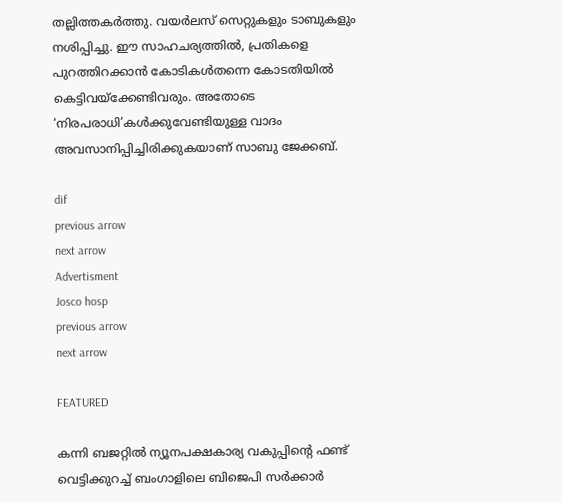തല്ലിത്തകര്‍ത്തു. വയര്‍ലസ്‌ സെറ്റുകളും ടാബുകളും നശിപ്പിച്ചു. ഈ സാഹചര്യത്തില്‍, പ്രതികളെ പുറത്തിറക്കാന്‍ കോടികള്‍തന്നെ കോടതിയില്‍ കെട്ടിവയ്‌ക്കേണ്ടിവരും. അതോടെ ‘നിരപരാധി’കള്‍ക്കുവേണ്ടിയുള്ള വാദം അവസാനിപ്പിച്ചിരിക്കുകയാണ്‌ സാബു ജേക്കബ്‌.

dif
previous arrow
next arrow
Advertisment
Josco hosp
previous arrow
next arrow

FEATURED

കന്നി ബജറ്റിൽ ന്യൂനപക്ഷകാര്യ വകുപ്പിൻ്റെ ഫണ്ട് വെട്ടിക്കുറച്ച് ബംഗാളിലെ ബിജെപി സർക്കാർ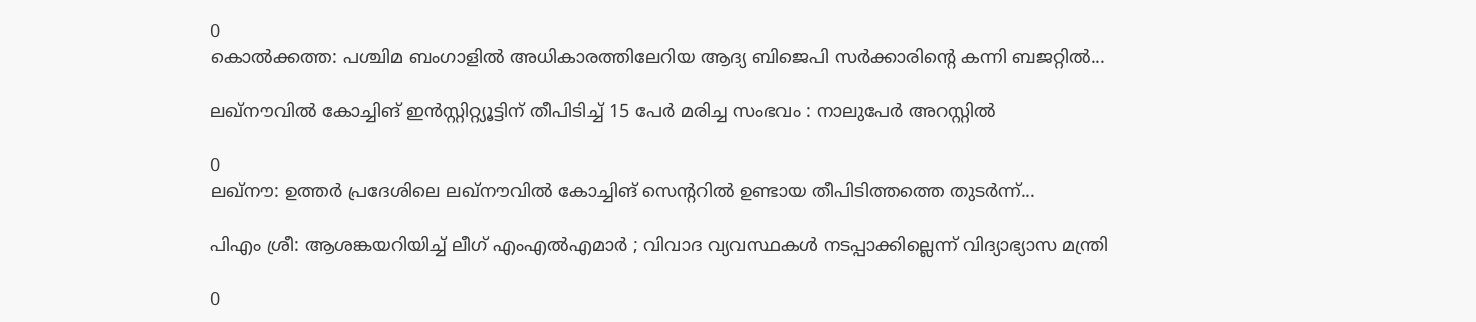0
കൊൽക്കത്ത: പശ്ചിമ ബംഗാളിൽ അധികാരത്തിലേറിയ ആദ്യ ബിജെപി സർക്കാരിൻ്റെ കന്നി ബജറ്റിൽ...

ലഖ്നൗവിൽ കോച്ചിങ് ഇൻസ്റ്റിറ്റ്യൂട്ടിന് തീപിടിച്ച് 15 പേർ മരിച്ച സംഭവം : നാലുപേർ അറസ്റ്റിൽ

0
ലഖ്നൗ: ഉത്തർ പ്രദേശിലെ ലഖ്നൗവിൽ കോച്ചിങ് സെൻ്ററിൽ ഉണ്ടായ തീപിടിത്തത്തെ തുട‍ർന്ന്...

പിഎം ശ്രീ: ആശങ്കയറിയിച്ച് ലീഗ് എംഎൽഎമാർ ; വിവാദ വ്യവസ്ഥകൾ നടപ്പാക്കില്ലെന്ന് വിദ്യാഭ്യാസ മന്ത്രി

0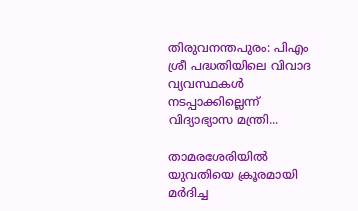തിരുവനന്തപുരം: പിഎം ശ്രീ പദ്ധതിയിലെ വിവാദ വ്യവസ്ഥകൾ നടപ്പാക്കില്ലെന്ന് വിദ്യാഭ്യാസ മന്ത്രി...

താമരശേരിയിൽ യുവതിയെ ക്രൂരമായി മർദിച്ച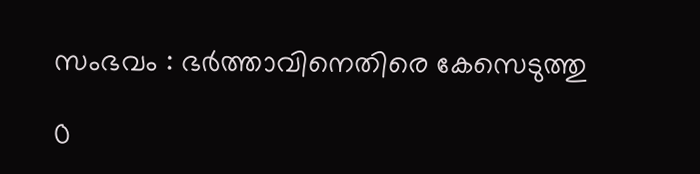സംഭവം : ഭർത്താവിനെതിരെ കേസെടുത്തു

0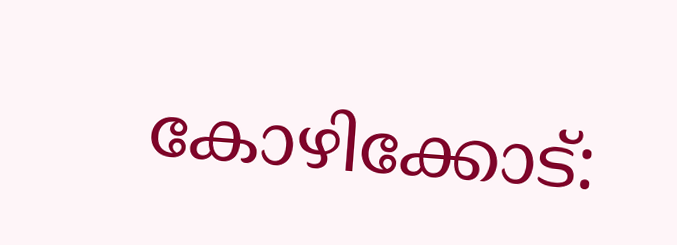കോഴിക്കോട്: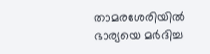താമരശേരിയിൽ ഭാര്യയെ മർദിച്ച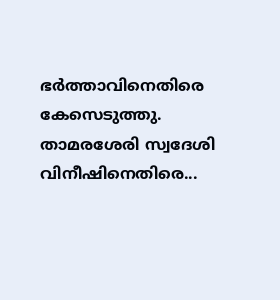ഭർത്താവിനെതിരെ കേസെടുത്തു. താമരശേരി സ്വദേശി വിനീഷിനെതിരെ...